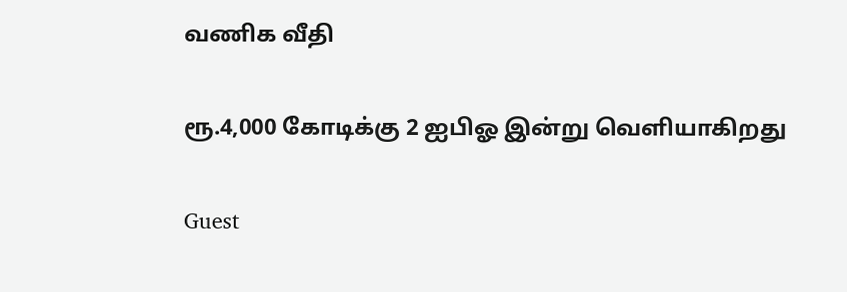வணிக வீதி

ரூ.4,000 கோடிக்கு 2 ஐபிஓ இன்று வெளியாகிறது

Guest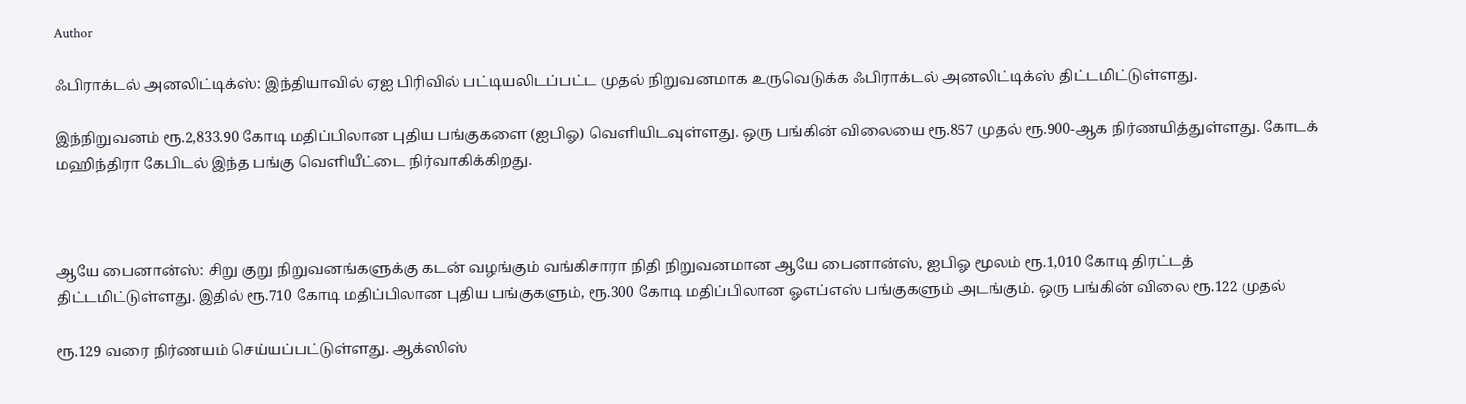Author

ஃபிராக்டல் அனலிட்டிக்ஸ்: இந்தியாவில் ஏஐ பிரிவில் பட்டியலிடப்பட்ட முதல் நிறுவனமாக உருவெடுக்க ஃபிராக்டல் அனலிட்டிக்ஸ் திட்டமிட்டுள்ளது.

இந்நிறுவனம் ரூ.2,833.90 கோடி மதிப்பிலான புதிய பங்குகளை (ஐபிஓ) வெளியிடவுள்ளது. ஒரு பங்கின் விலையை ரூ.857 முதல் ரூ.900-ஆக நிர்ணயித்துள்ளது. கோடக் மஹிந்திரா கேபிடல் இந்த பங்கு வெளியீட்டை நிர்வாகிக்கிறது.



ஆயே பைனான்ஸ்: சிறு குறு நிறுவனங்களுக்கு கடன் வழங்கும் வங்கிசாரா நிதி நிறுவனமான ஆயே பைனான்ஸ், ஐபிஓ மூலம் ரூ.1,010 கோடி திரட்டத் திட்டமிட்டுள்ளது. இதில் ரூ.710 கோடி மதிப்பிலான புதிய பங்குகளும், ரூ.300 கோடி மதிப்பிலான ஓஎப்எஸ் பங்குகளும் அடங்கும். ஒரு பங்கின் விலை ரூ.122 முதல்

ரூ.129 வரை நிர்ணயம் செய்யப்பட்டுள்ளது. ஆக்ஸிஸ்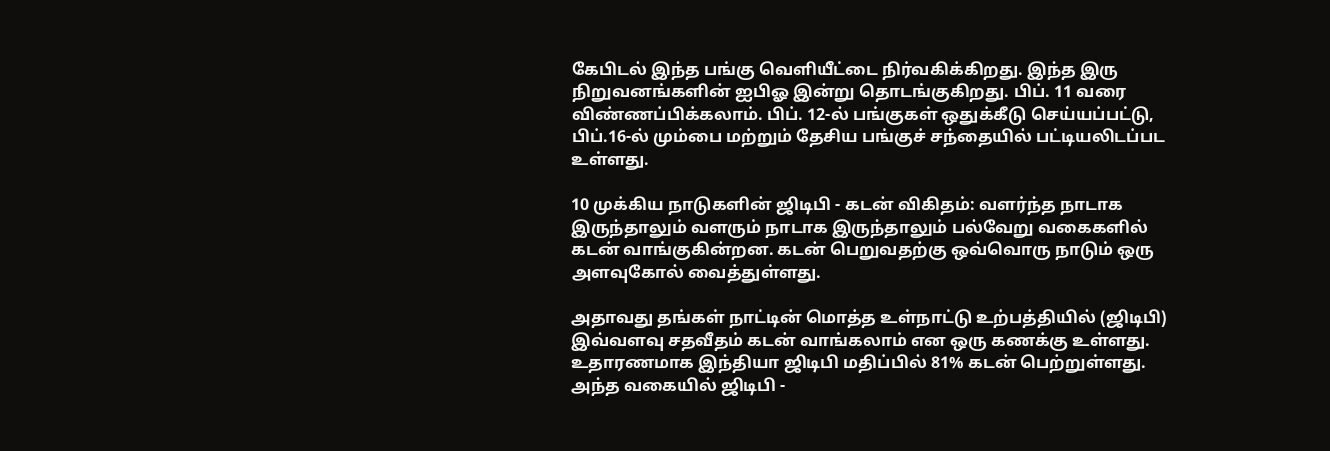கேபிடல் இந்த பங்கு வெளியீட்டை நிர்வகிக்கிறது. இந்த இரு நிறுவனங்களின் ஐபிஓ இன்று தொடங்குகிறது. பிப். 11 வரை விண்ணப்பிக்கலாம். பிப். 12-ல் பங்குகள் ஒதுக்கீடு செய்யப்பட்டு, பிப்.16-ல் மும்பை மற்றும் தேசிய பங்குச் சந்தையில் பட்டியலிடப்பட உள்ளது.

10 முக்கிய நாடுகளின் ஜிடிபி - கடன் விகிதம்: வளர்ந்த நாடாக இருந்தாலும் வளரும் நாடாக இருந்தாலும் பல்வேறு வகைகளில் கடன் வாங்குகின்றன. கடன் பெறுவதற்கு ஒவ்வொரு நாடும் ஒரு அளவுகோல் வைத்துள்ளது.

அதாவது தங்கள் நாட்டின் மொத்த உள்நாட்டு உற்பத்தியில் (ஜிடிபி) இவ்வளவு சதவீதம் கடன் வாங்கலாம் என ஒரு கணக்கு உள்ளது. உதாரணமாக இந்தியா ஜிடிபி மதிப்பில் 81% கடன் பெற்றுள்ளது. அந்த வகையில் ஜிடிபி -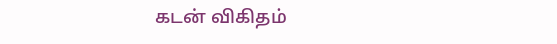கடன் விகிதம்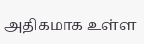அதிகமாக உள்ள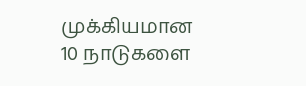முக்கியமான 10 நாடுகளை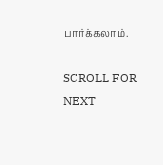பார்க்கலாம்.

SCROLL FOR NEXT